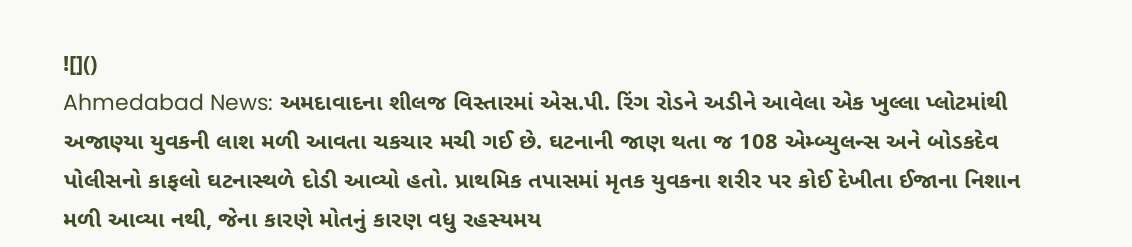![]()
Ahmedabad News: અમદાવાદના શીલજ વિસ્તારમાં એસ.પી. રિંગ રોડને અડીને આવેલા એક ખુલ્લા પ્લોટમાંથી અજાણ્યા યુવકની લાશ મળી આવતા ચકચાર મચી ગઈ છે. ઘટનાની જાણ થતા જ 108 એમ્બ્યુલન્સ અને બોડકદેવ પોલીસનો કાફલો ઘટનાસ્થળે દોડી આવ્યો હતો. પ્રાથમિક તપાસમાં મૃતક યુવકના શરીર પર કોઈ દેખીતા ઈજાના નિશાન મળી આવ્યા નથી, જેના કારણે મોતનું કારણ વધુ રહસ્યમય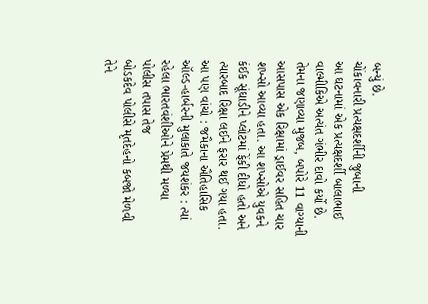બન્યું છે.
ચોંકાવનારી પ્રત્યક્ષદર્શીની જુબાની
આ ઘટનામાં એક પ્રત્યક્ષદર્શી બાલાભાઈ વાલ્મીકિએ અત્યંત ગંભીર દાવો કર્યો છે. તેમના જણાવ્યા મુજબ, બપોરે 11 વાગ્યાની આસપાસ એક રિક્ષામાં ડ્રાઈવર સહિત ચાર શખ્સો આવ્યા હતા. આ શખ્સોએ યુવકને કંઈક સૂંઘાડીને પ્લોટમાં ફેંકી દીધો હતો અને ત્યારબાદ રિક્ષા લઈને ફરાર થઈ ગયા હતા.
આ પણ વાંચો : જમૈકાના ઐતિહાસિક ઑલ્ડ-હાર્બરની મુલાકાતે જયશંકર : ત્યાં રહેલા ભારતવંશીઓને પ્રેમથી મળ્યા
પોલીસ તપાસ તેજ
બોડકદેવ પોલીસે મૃતદેહનો કબજો મેળવી તેને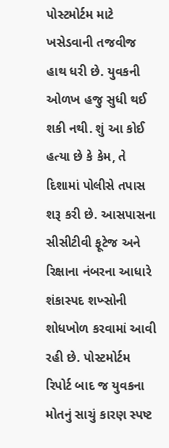પોસ્ટમોર્ટમ માટે ખસેડવાની તજવીજ હાથ ધરી છે. યુવકની ઓળખ હજુ સુધી થઈ શકી નથી. શું આ કોઈ હત્યા છે કે કેમ, તે દિશામાં પોલીસે તપાસ શરૂ કરી છે. આસપાસના સીસીટીવી ફૂટેજ અને રિક્ષાના નંબરના આધારે શંકાસ્પદ શખ્સોની શોધખોળ કરવામાં આવી રહી છે. પોસ્ટમોર્ટમ રિપોર્ટ બાદ જ યુવકના મોતનું સાચું કારણ સ્પષ્ટ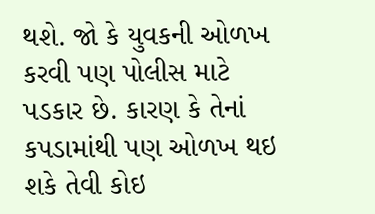થશે. જો કે યુવકની ઓળખ કરવી પણ પોલીસ માટે પડકાર છે. કારણ કે તેનાં કપડામાંથી પણ ઓળખ થઇ શકે તેવી કોઇ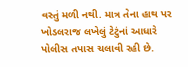વસ્તું મળી નથી. માત્ર તેના હાથ પર ખોડલરાજ લખેલું ટેટુંનાં આધારે પોલીસ તપાસ ચલાવી રહી છે.